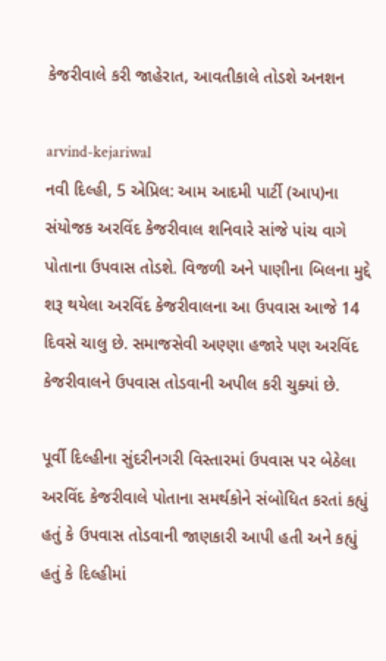કેજરીવાલે કરી જાહેરાત, આવતીકાલે તોડશે અનશન

arvind-kejariwal
નવી દિલ્હી, 5 એપ્રિલ: આમ આદમી પાર્ટી (આપ)ના સંયોજક અરવિંદ કેજરીવાલ શનિવારે સાંજે પાંચ વાગે પોતાના ઉપવાસ તોડશે. વિજળી અને પાણીના બિલના મુદ્દે શરૂ થયેલા અરવિંદ કેજરીવાલના આ ઉપવાસ આજે 14 દિવસે ચાલુ છે. સમાજસેવી અણ્ણા હજારે પણ અરવિંદ કેજરીવાલને ઉપવાસ તોડવાની અપીલ કરી ચુક્યાં છે.

પૂર્વી દિલ્હીના સુંદરીનગરી વિસ્તારમાં ઉપવાસ પર બેઠેલા અરવિંદ કેજરીવાલે પોતાના સમર્થકોને સંબોધિત કરતાં કહ્યું હતું કે ઉપવાસ તોડવાની જાણકારી આપી હતી અને કહ્યું હતું કે દિલ્હીમાં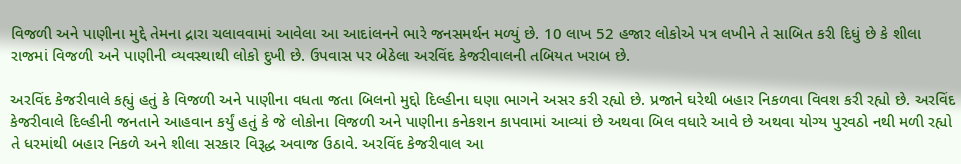વિજળી અને પાણીના મુદ્દે તેમના દ્રારા ચલાવવામાં આવેલા આ આદાંલનને ભારે જનસમર્થન મળ્યું છે. 10 લાખ 52 હજાર લોકોએ પત્ર લખીને તે સાબિત કરી દિધું છે કે શીલા રાજમાં વિજળી અને પાણીની વ્યવસ્થાથી લોકો દુખી છે. ઉપવાસ પર બેઠેલા અરવિંદ કેજરીવાલની તબિયત ખરાબ છે.

અરવિંદ કેજરીવાલે કહ્યું હતું કે વિજળી અને પાણીના વધતા જતા બિલનો મુદ્દો દિલ્હીના ઘણા ભાગને અસર કરી રહ્યો છે. પ્રજાને ઘરેથી બહાર નિકળવા વિવશ કરી રહ્યો છે. અરવિંદ કેજરીવાલે દિલ્હીની જનતાને આહવાન કર્યું હતું કે જે લોકોના વિજળી અને પાણીના કનેકશન કાપવામાં આવ્યાં છે અથવા બિલ વધારે આવે છે અથવા યોગ્ય પુરવઠો નથી મળી રહ્યો તે ધરમાંથી બહાર નિકળે અને શીલા સરકાર વિરૂદ્ધ અવાજ ઉઠાવે. અરવિંદ કેજરીવાલ આ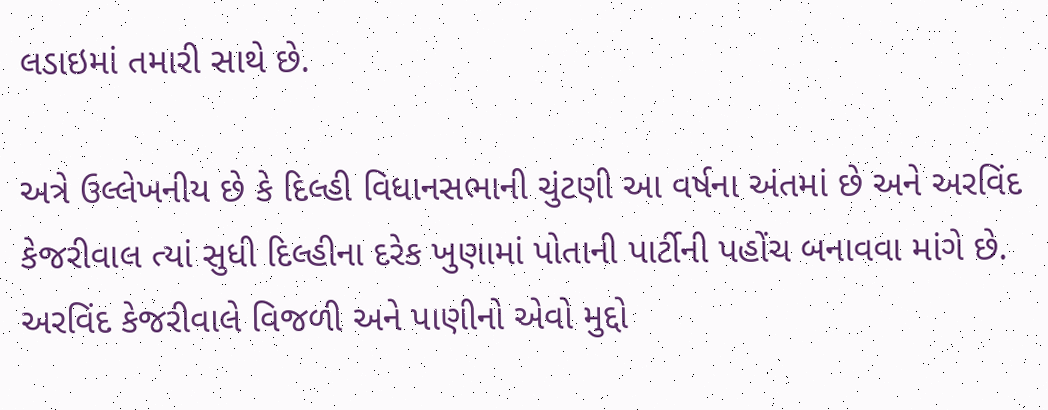લડાઇમાં તમારી સાથે છે.

અત્રે ઉલ્લેખનીય છે કે દિલ્હી વિધાનસભાની ચુંટણી આ વર્ષના અંતમાં છે અને અરવિંદ કેજરીવાલ ત્યાં સુધી દિલ્હીના દરેક ખુણામાં પોતાની પાર્ટીની પહોંચ બનાવવા માંગે છે. અરવિંદ કેજરીવાલે વિજળી અને પાણીનો એવો મુદ્દો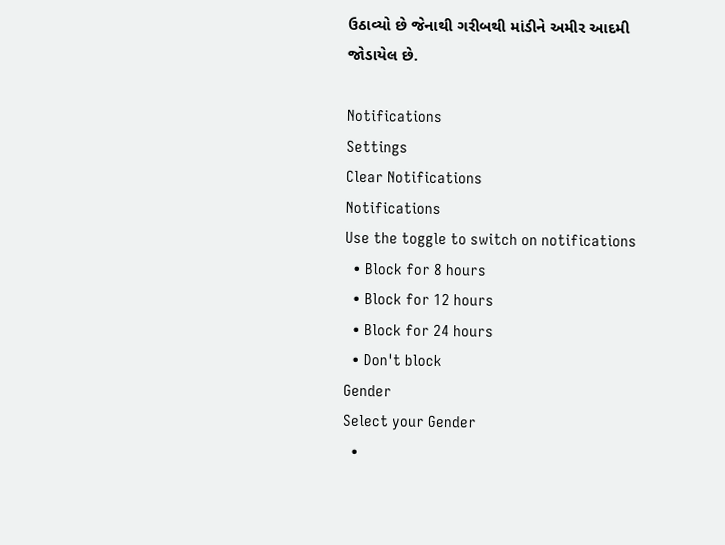ઉઠાવ્યો છે જેનાથી ગરીબથી માંડીને અમીર આદમી જોડાયેલ છે.

Notifications
Settings
Clear Notifications
Notifications
Use the toggle to switch on notifications
  • Block for 8 hours
  • Block for 12 hours
  • Block for 24 hours
  • Don't block
Gender
Select your Gender
  •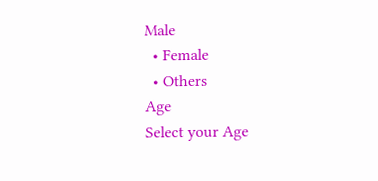Male
  • Female
  • Others
Age
Select your Age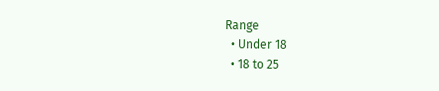Range
  • Under 18
  • 18 to 25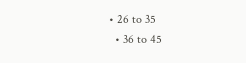• 26 to 35
  • 36 to 45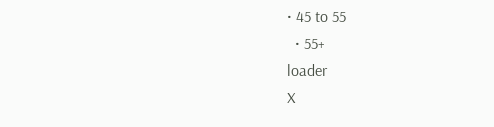• 45 to 55
  • 55+
loader
X